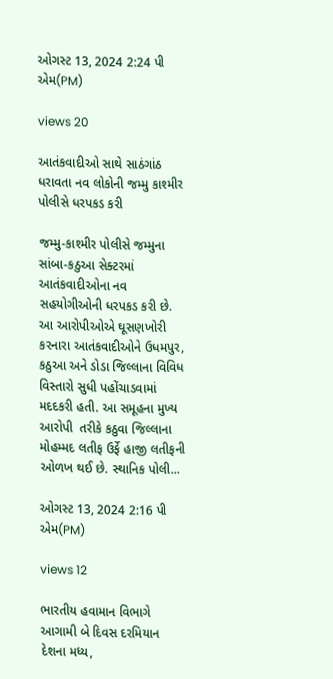ઓગસ્ટ 13, 2024 2:24 પી એમ(PM)

views 20

આતંકવાદીઓ સાથે સાઠંગાંઠ ધરાવતા નવ લોકોની જમ્મુ કાશ્મીર પોલીસે ધરપકડ કરી

જમ્મુ-કાશ્મીર પોલીસે જમ્મુના સાંબા-કઠુઆ સેક્ટરમાં આતંકવાદીઓના નવ સહયોગીઓની ધરપકડ કરી છે. આ આરોપીઓએ ઘૂસણખોરી કરનારા આતંકવાદીઓને ઉધમપુર, કઠુઆ અને ડોડા જિલ્લાના વિવિધ વિસ્તારો સુધી પહોંચાડવામાં મદદકરી હતી. આ સમૂહના મુખ્ય આરોપી  તરીકે કઠુવા જિલ્લાના મોહમ્મદ લતીફ ઉર્ફે હાજી લતીફની ઓળખ થઈ છે. સ્થાનિક પોલી...

ઓગસ્ટ 13, 2024 2:16 પી એમ(PM)

views 12

ભારતીય હવામાન વિભાગે આગામી બે દિવસ દરમિયાન દેશના મધ્ય,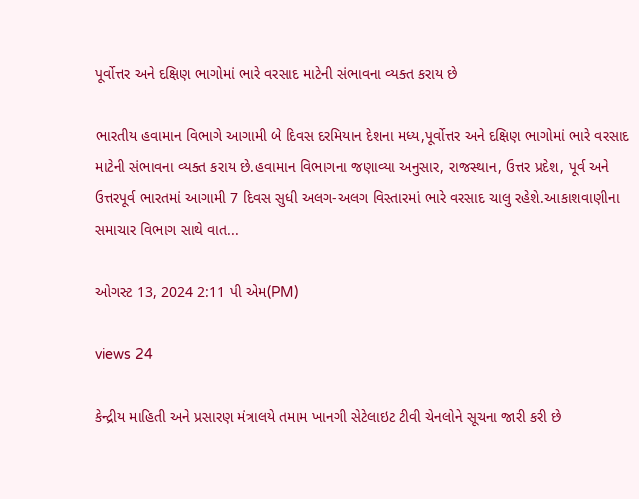પૂર્વોત્તર અને દક્ષિણ ભાગોમાં ભારે વરસાદ માટેની સંભાવના વ્યક્ત કરાય છે

ભારતીય હવામાન વિભાગે આગામી બે દિવસ દરમિયાન દેશના મધ્ય,પૂર્વોત્તર અને દક્ષિણ ભાગોમાં ભારે વરસાદ માટેની સંભાવના વ્યક્ત કરાય છે.હવામાન વિભાગના જણાવ્યા અનુસાર, રાજસ્થાન, ઉત્તર પ્રદેશ, પૂર્વ અને ઉત્તરપૂર્વ ભારતમાં આગામી 7 દિવસ સુધી અલગ-અલગ વિસ્તારમાં ભારે વરસાદ ચાલુ રહેશે.આકાશવાણીના સમાચાર વિભાગ સાથે વાત...

ઓગસ્ટ 13, 2024 2:11 પી એમ(PM)

views 24

કેન્દ્રીય માહિતી અને પ્રસારણ મંત્રાલયે તમામ ખાનગી સેટેલાઇટ ટીવી ચેનલોને સૂચના જારી કરી છે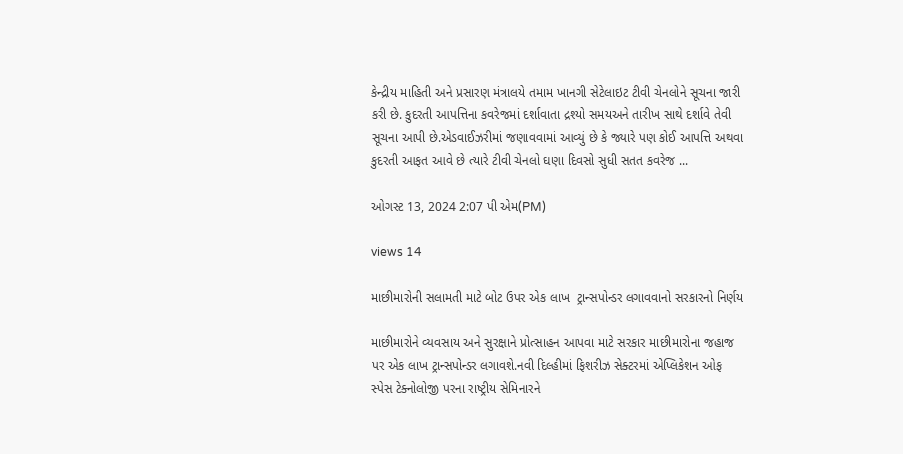કેન્દ્રીય માહિતી અને પ્રસારણ મંત્રાલયે તમામ ખાનગી સેટેલાઇટ ટીવી ચેનલોને સૂચના જારી કરી છે. કુદરતી આપત્તિના કવરેજમાં દર્શાવાતા દ્રશ્યો સમયઅને તારીખ સાથે દર્શાવે તેવી સૂચના આપી છે.એડવાઈઝરીમાં જણાવવામાં આવ્યું છે કે જ્યારે પણ કોઈ આપત્તિ અથવા કુદરતી આફત આવે છે ત્યારે ટીવી ચેનલો ઘણા દિવસો સુધી સતત કવરેજ ...

ઓગસ્ટ 13, 2024 2:07 પી એમ(PM)

views 14

માછીમારોની સલામતી માટે બોટ ઉપર એક લાખ  ટ્રાન્સપોન્ડર લગાવવાનો સરકારનો નિર્ણય

માછીમારોને વ્યવસાય અને સુરક્ષાને પ્રોત્સાહન આપવા માટે સરકાર માછીમારોના જહાજ પર એક લાખ ટ્રાન્સપોન્ડર લગાવશે.નવી દિલ્હીમાં ફિશરીઝ સેક્ટરમાં એપ્લિકેશન ઓફ સ્પેસ ટેક્નોલોજી પરના રાષ્ટ્રીય સેમિનારને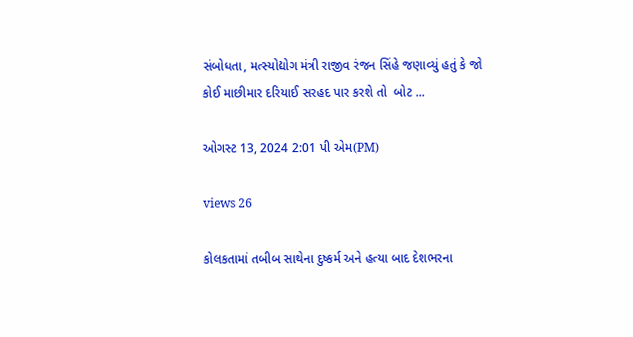સંબોધતા, મત્સ્યોદ્યોગ મંત્રી રાજીવ રંજન સિંહે જણાવ્યું હતું કે જો કોઈ માછીમાર દરિયાઈ સરહદ પાર કરશે તો  બોટ ...

ઓગસ્ટ 13, 2024 2:01 પી એમ(PM)

views 26

કોલકતામાં તબીબ સાથેના દુષ્કર્મ અને હત્યા બાદ દેશભરના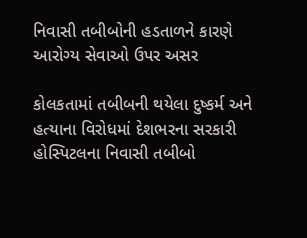નિવાસી તબીબોની હડતાળને કારણે આરોગ્ય સેવાઓ ઉપર અસર

કોલકતામાં તબીબની થયેલા દુષ્કર્મ અને હત્યાના વિરોધમાં દેશભરના સરકારી હોસ્પિટલના નિવાસી તબીબો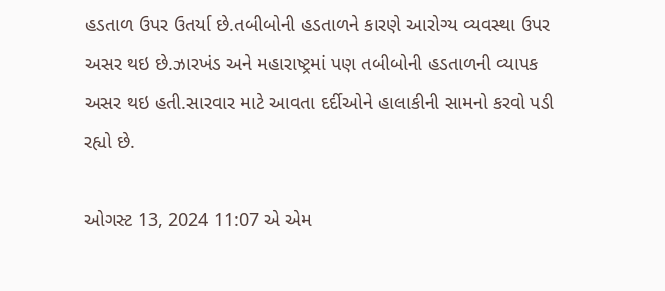હડતાળ ઉપર ઉતર્યા છે.તબીબોની હડતાળને કારણે આરોગ્ય વ્યવસ્થા ઉપર અસર થઇ છે.ઝારખંડ અને મહારાષ્ટ્રમાં પણ તબીબોની હડતાળની વ્યાપક અસર થઇ હતી.સારવાર માટે આવતા દર્દીઓને હાલાકીની સામનો કરવો પડી રહ્યો છે.

ઓગસ્ટ 13, 2024 11:07 એ એમ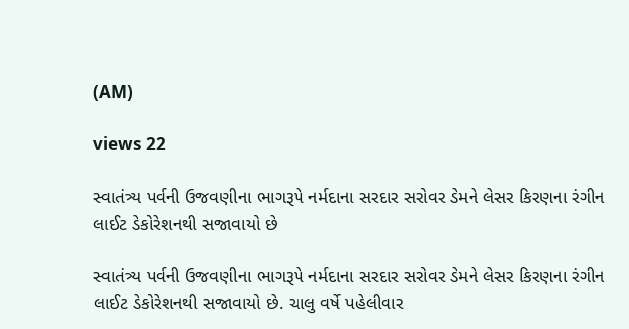(AM)

views 22

સ્વાતંત્ર્ય પર્વની ઉજવણીના ભાગરૂપે નર્મદાના સરદાર સરોવર ડેમને લેસર કિરણના રંગીન લાઈટ ડેકોરેશનથી સજાવાયો છે

સ્વાતંત્ર્ય પર્વની ઉજવણીના ભાગરૂપે નર્મદાના સરદાર સરોવર ડેમને લેસર કિરણના રંગીન લાઈટ ડેકોરેશનથી સજાવાયો છે. ચાલુ વર્ષે પહેલીવાર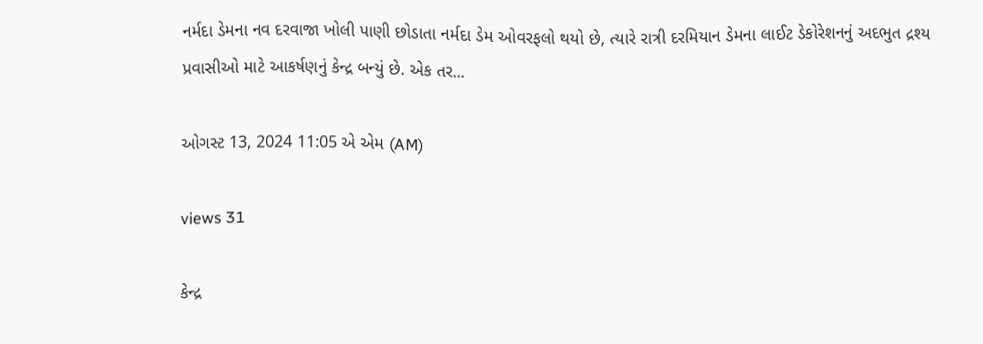નર્મદા ડેમના નવ દરવાજા ખોલી પાણી છોડાતા નર્મદા ડેમ ઓવરફલો થયો છે, ત્યારે રાત્રી દરમિયાન ડેમના લાઈટ ડેકોરેશનનું અદભુત દ્રશ્ય પ્રવાસીઓ માટે આકર્ષણનું કેન્દ્ર બન્યું છે. એક તર...

ઓગસ્ટ 13, 2024 11:05 એ એમ (AM)

views 31

કેન્દ્ર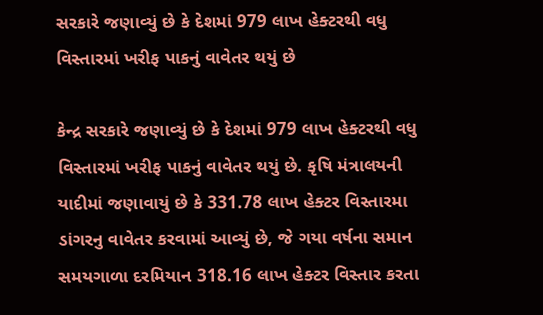સરકારે જણાવ્યું છે કે દેશમાં 979 લાખ હેક્ટરથી વધુ વિસ્તારમાં ખરીફ પાકનું વાવેતર થયું છે

કેન્દ્ર સરકારે જણાવ્યું છે કે દેશમાં 979 લાખ હેક્ટરથી વધુ વિસ્તારમાં ખરીફ પાકનું વાવેતર થયું છે. કૃષિ મંત્રાલયની યાદીમાં જણાવાયું છે કે 331.78 લાખ હેક્ટર વિસ્તારમા ડાંગરનુ વાવેતર કરવામાં આવ્યું છે, જે ગયા વર્ષના સમાન સમયગાળા દરમિયાન 318.16 લાખ હેક્ટર વિસ્તાર કરતા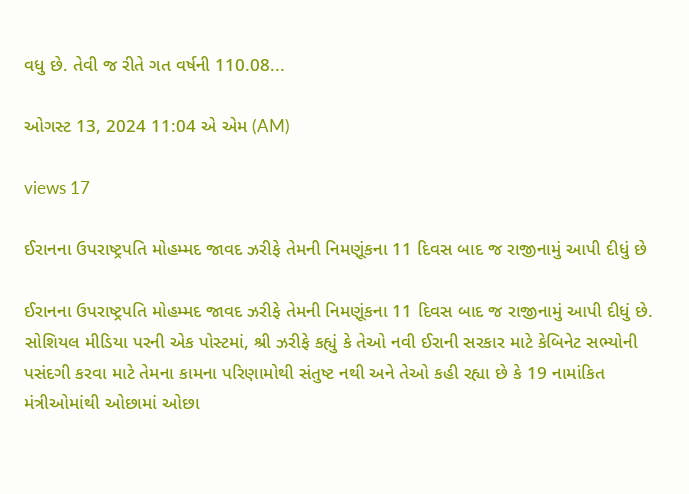વધુ છે. તેવી જ રીતે ગત વર્ષની 110.08...

ઓગસ્ટ 13, 2024 11:04 એ એમ (AM)

views 17

ઈરાનના ઉપરાષ્ટ્રપતિ મોહમ્મદ જાવદ ઝરીફે તેમની નિમણૂંકના 11 દિવસ બાદ જ રાજીનામું આપી દીધું છે

ઈરાનના ઉપરાષ્ટ્રપતિ મોહમ્મદ જાવદ ઝરીફે તેમની નિમણૂંકના 11 દિવસ બાદ જ રાજીનામું આપી દીધું છે. સોશિયલ મીડિયા પરની એક પોસ્ટમાં, શ્રી ઝરીફે કહ્યું કે તેઓ નવી ઈરાની સરકાર માટે કેબિનેટ સભ્યોની પસંદગી કરવા માટે તેમના કામના પરિણામોથી સંતુષ્ટ નથી અને તેઓ કહી રહ્યા છે કે 19 નામાંકિત મંત્રીઓમાંથી ઓછામાં ઓછા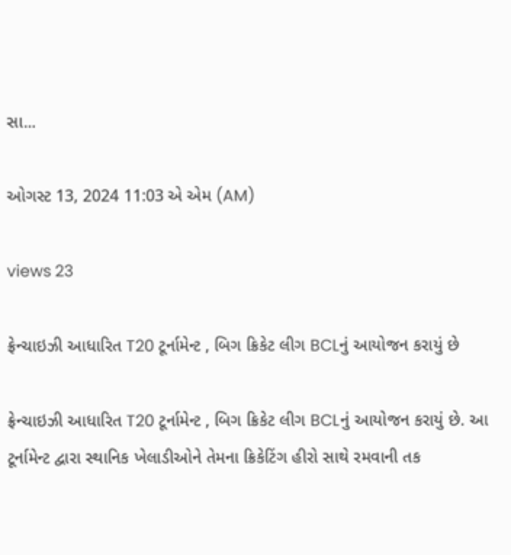સા...

ઓગસ્ટ 13, 2024 11:03 એ એમ (AM)

views 23

ફ્રેન્ચાઇઝી આધારિત T20 ટૂર્નામેન્ટ , બિગ ક્રિકેટ લીગ BCLનું આયોજન કરાયું છે

ફ્રેન્ચાઇઝી આધારિત T20 ટૂર્નામેન્ટ , બિગ ક્રિકેટ લીગ BCLનું આયોજન કરાયું છે. આ ટૂર્નામેન્ટ દ્વારા સ્થાનિક ખેલાડીઓને તેમના ક્રિકેટિંગ હીરો સાથે રમવાની તક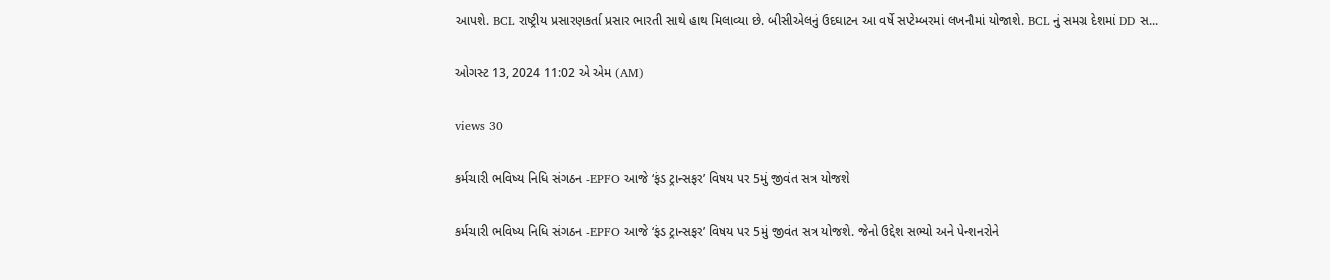આપશે. BCL રાષ્ટ્રીય પ્રસારણકર્તા પ્રસાર ભારતી સાથે હાથ મિલાવ્યા છે. બીસીએલનું ઉદઘાટન આ વર્ષે સપ્ટેમ્બરમાં લખનૌમાં યોજાશે. BCL નું સમગ્ર દેશમાં DD સ...

ઓગસ્ટ 13, 2024 11:02 એ એમ (AM)

views 30

કર્મચારી ભવિષ્ય નિધિ સંગઠન -EPFO આજે ‘ફંડ ટ્રાન્સફર’ વિષય પર 5મું જીવંત સત્ર યોજશે

કર્મચારી ભવિષ્ય નિધિ સંગઠન -EPFO આજે ‘ફંડ ટ્રાન્સફર’ વિષય પર 5મું જીવંત સત્ર યોજશે. જેનો ઉદ્દેશ સભ્યો અને પેન્શનરોને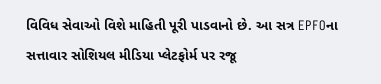વિવિધ સેવાઓ વિશે માહિતી પૂરી પાડવાનો છે. આ સત્ર EPFOના સત્તાવાર સોશિયલ મીડિયા પ્લેટફોર્મ પર રજૂ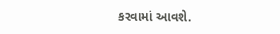કરવામાં આવશે.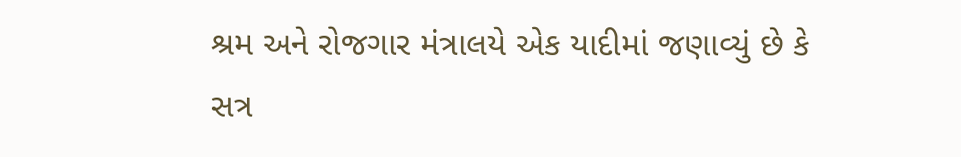શ્રમ અને રોજગાર મંત્રાલયે એક યાદીમાં જણાવ્યું છે કે સત્ર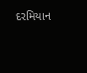દરમિયાન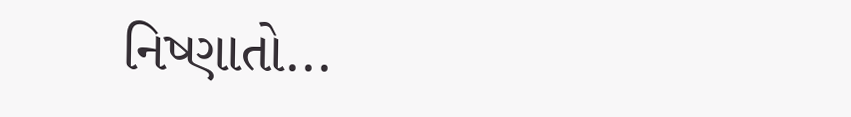નિષ્ણાતો...